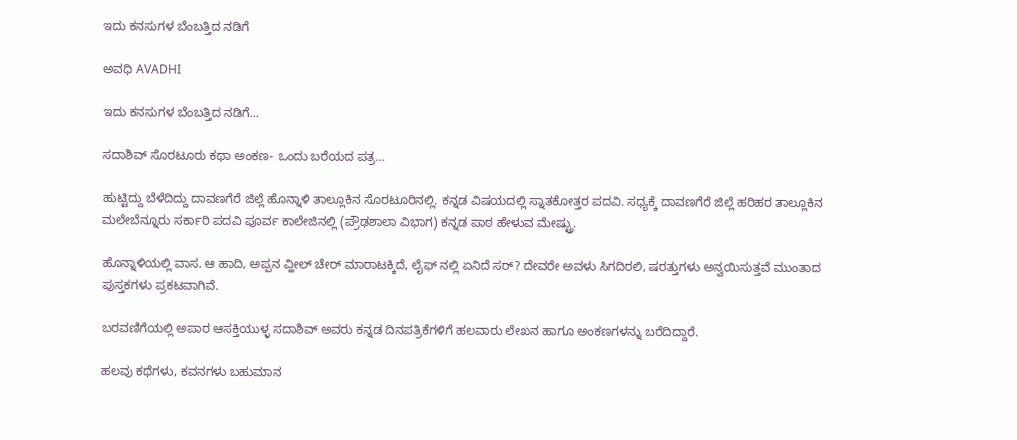ಇದು ಕನಸುಗಳ ಬೆಂಬತ್ತಿದ ನಡಿಗೆ‍

ಅವಧಿ AVADHI

ಇದು ಕನಸುಗಳ ಬೆಂಬತ್ತಿದ ನಡಿಗೆ...

ಸದಾಶಿವ್ ಸೊರಟೂರು ಕಥಾ ಅಂಕಣ- ಒಂದು ಬರೆಯದ ಪತ್ರ…

ಹುಟ್ಟಿದ್ದು ಬೆಳೆದಿದ್ದು ದಾವಣಗೆರೆ ಜಿಲ್ಲೆ ಹೊನ್ನಾಳಿ ತಾಲ್ಲೂಕಿನ ಸೊರಟೂರಿನಲ್ಲಿ. ಕನ್ನಡ ವಿಷಯದಲ್ಲಿ ಸ್ನಾತಕೋತ್ತರ ಪದವಿ. ಸಧ್ಯಕ್ಕೆ ದಾವಣಗೆರೆ ಜಿಲ್ಲೆ ಹರಿಹರ ತಾಲ್ಲೂಕಿನ ಮಲೇಬೆನ್ನೂರು ಸರ್ಕಾರಿ ಪದವಿ ಪೂರ್ವ ಕಾಲೇಜಿನಲ್ಲಿ (ಪ್ರೌಢಶಾಲಾ ವಿಭಾಗ) ಕನ್ನಡ ಪಾಠ ಹೇಳುವ ಮೇಷ್ಟ್ರು.

ಹೊನ್ನಾಳಿಯಲ್ಲಿ ವಾಸ. ಆ ಹಾದಿ, ಅಪ್ಪನ ವ್ಹೀಲ್ ಚೇರ್ ಮಾರಾಟಕ್ಕಿದೆ, ಲೈಫ್ ನಲ್ಲಿ ಏನಿದೆ ಸರ್? ದೇವರೇ ಅವಳು ಸಿಗದಿರಲಿ, ಷರತ್ತುಗಳು ಅನ್ವಯಿಸುತ್ತವೆ ಮುಂತಾದ ಪುಸ್ತಕಗಳು ಪ್ರಕಟವಾಗಿವೆ.

ಬರವಣಿಗೆಯಲ್ಲಿ ಅಪಾರ ಆಸಕ್ತಿಯುಳ್ಳ ಸದಾಶಿವ್ ಅವರು ಕನ್ನಡ ದಿನಪತ್ರಿಕೆಗಳಿಗೆ ಹಲವಾರು ಲೇಖನ ಹಾಗೂ ಅಂಕಣಗಳನ್ನು ಬರೆದಿದ್ದಾರೆ.

ಹಲವು ಕಥೆಗಳು, ಕವನಗಳು ಬಹುಮಾನ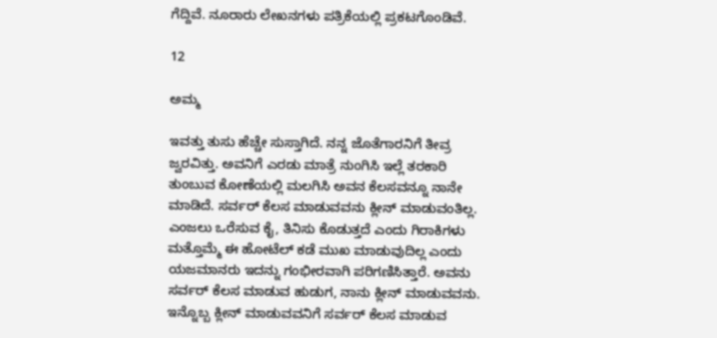ಗೆದ್ದಿವೆ. ನೂರಾರು ಲೇಖನಗಳು ಪತ್ರಿಕೆಯಲ್ಲಿ ಪ್ರಕಟಗೊಂಡಿವೆ.

12

ಅಮ್ಮ

ಇವತ್ತು ತುಸು ಹೆಚ್ಚೇ ಸುಸ್ತಾಗಿದೆ. ನನ್ನ ಜೊತೆಗಾರನಿಗೆ ತೀವ್ರ ಜ್ವರವಿತ್ತು. ಅವನಿಗೆ ಎರಡು ಮಾತ್ರೆ ನುಂಗಿಸಿ ಇಲ್ಲೆ ತರಕಾರಿ ತುಂಬುವ ಕೋಣೆಯಲ್ಲಿ ಮಲಗಿಸಿ ಅವನ ಕೆಲಸವನ್ನೂ ನಾನೇ ಮಾಡಿದೆ. ಸರ್ವರ್ ಕೆಲಸ ಮಾಡುವವನು ಕ್ಲೀನ್ ಮಾಡುವಂತಿಲ್ಲ. ಎಂಜಲು ಒರೆಸುವ ಕೈ, ತಿನಿಸು ಕೊಡುತ್ತದೆ ಎಂದು ಗಿರಾಕಿಗಳು ಮತ್ತೊಮ್ಮೆ ಈ ಹೋಟೆಲ್ ಕಡೆ ಮುಖ ಮಾಡುವುದಿಲ್ಲ ಎಂದು ಯಜಮಾನರು ಇದನ್ನು ಗಂಭೀರವಾಗಿ ಪರಿಗಣಿಸಿತ್ತಾರೆ. ಅವನು ಸರ್ವರ್ ಕೆಲಸ ಮಾಡುವ ಹುಡುಗ, ನಾನು ಕ್ಲೀನ್ ಮಾಡುವವನು. ಇನ್ನೊಬ್ಬ ಕ್ಲೀನ್ ಮಾಡುವವನಿಗೆ ಸರ್ವರ್ ಕೆಲಸ ಮಾಡುವ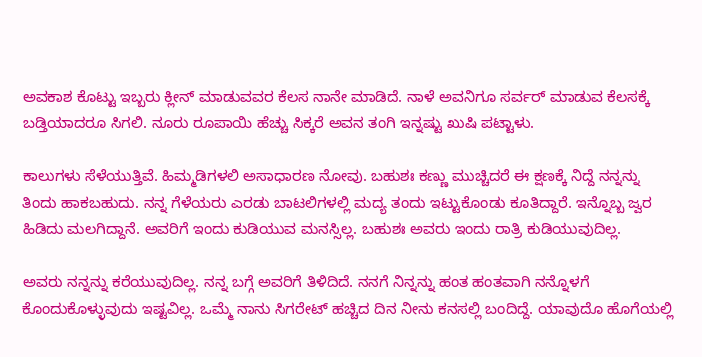ಅವಕಾಶ ಕೊಟ್ಟು ಇಬ್ಬರು ಕ್ಲೀನ್ ಮಾಡುವವರ ಕೆಲಸ ನಾನೇ ಮಾಡಿದೆ. ನಾಳೆ ಅವನಿಗೂ ಸರ್ವರ್ ಮಾಡುವ ಕೆಲಸಕ್ಕೆ ಬಡ್ತಿಯಾದರೂ ಸಿಗಲಿ. ನೂರು ರೂಪಾಯಿ ಹೆಚ್ಚು ಸಿಕ್ಕರೆ ಅವನ ತಂಗಿ ಇನ್ನಷ್ಟು ಖುಷಿ ಪಟ್ಟಾಳು.

ಕಾಲುಗಳು ಸೆಳೆಯುತ್ತಿವೆ. ಹಿಮ್ಮಡಿಗಳಲಿ ಅಸಾಧಾರಣ ನೋವು. ಬಹುಶಃ ಕಣ್ಣು ಮುಚ್ಚಿದರೆ ಈ ಕ್ಷಣಕ್ಕೆ ನಿದ್ದೆ ನನ್ನನ್ನು ತಿಂದು ಹಾಕಬಹುದು. ನನ್ನ ಗೆಳೆಯರು ಎರಡು ಬಾಟಲಿಗಳಲ್ಲಿ ಮದ್ಯ ತಂದು ಇಟ್ಟುಕೊಂಡು ಕೂತಿದ್ದಾರೆ. ಇನ್ನೊಬ್ಬ ಜ್ವರ ಹಿಡಿದು ಮಲಗಿದ್ದಾನೆ. ಅವರಿಗೆ ಇಂದು ಕುಡಿಯುವ ಮನಸ್ಸಿಲ್ಲ. ಬಹುಶಃ ಅವರು ಇಂದು ರಾತ್ರಿ ಕುಡಿಯುವುದಿಲ್ಲ.

ಅವರು ನನ್ನನ್ನು ಕರೆಯುವುದಿಲ್ಲ. ನನ್ನ ಬಗ್ಗೆ ಅವರಿಗೆ ತಿಳಿದಿದೆ. ನನಗೆ ನಿನ್ನನ್ನು ಹಂತ ಹಂತವಾಗಿ ನನ್ನೊಳಗೆ ಕೊಂದುಕೊಳ್ಳುವುದು ಇಷ್ಟವಿಲ್ಲ. ಒಮ್ಮೆ ನಾನು ಸಿಗರೇಟ್ ಹಚ್ಚಿದ ದಿನ ನೀನು ಕನಸಲ್ಲಿ ಬಂದಿದ್ದೆ. ಯಾವುದೊ ಹೊಗೆಯಲ್ಲಿ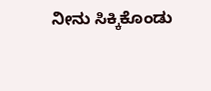ನೀನು ಸಿಕ್ಕಿಕೊಂಡು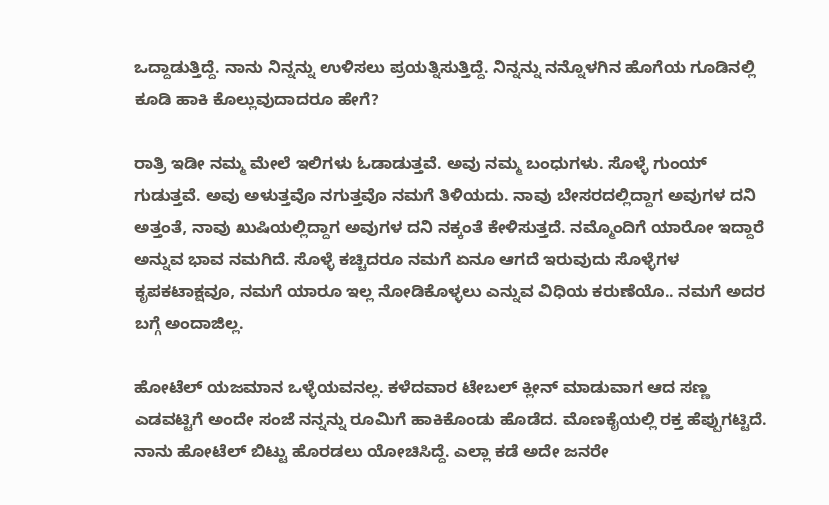ಒದ್ದಾಡುತ್ತಿದ್ದೆ. ನಾನು ನಿನ್ನನ್ನು ಉಳಿಸಲು ಪ್ರಯತ್ನಿಸುತ್ತಿದ್ದೆ. ನಿನ್ನನ್ನು ನನ್ನೊಳಗಿನ ಹೊಗೆಯ ಗೂಡಿನಲ್ಲಿ ಕೂಡಿ ಹಾಕಿ‌ ಕೊಲ್ಲುವುದಾದರೂ ಹೇಗೆ?

ರಾತ್ರಿ ಇಡೀ ನಮ್ಮ ಮೇಲೆ ಇಲಿಗಳು ಓಡಾಡುತ್ತವೆ. ಅವು ನಮ್ಮ ಬಂಧುಗಳು. ಸೊಳ್ಳೆ ಗುಂಯ್ ಗುಡುತ್ತವೆ. ಅವು ಅಳುತ್ತವೊ ನಗುತ್ತವೊ ನಮಗೆ ತಿಳಿಯದು. ನಾವು ಬೇಸರದಲ್ಲಿದ್ದಾಗ ಅವುಗಳ ದನಿ ಅತ್ತಂತೆ, ನಾವು ಖುಷಿಯಲ್ಲಿದ್ದಾಗ ಅವುಗಳ ದನಿ ನಕ್ಕಂತೆ ಕೇಳಿಸುತ್ತದೆ. ನಮ್ಮೊಂದಿಗೆ ಯಾರೋ ಇದ್ದಾರೆ ಅನ್ನುವ ಭಾವ ನಮಗಿದೆ. ಸೊಳ್ಳೆ ಕಚ್ಚಿದರೂ ನಮಗೆ ಏನೂ ಆಗದೆ ಇರುವುದು ಸೊಳ್ಳೆಗಳ ಕೃಪಕಟಾಕ್ಷವೂ, ನಮಗೆ ಯಾರೂ ಇಲ್ಲ ನೋಡಿಕೊಳ್ಳಲು ಎನ್ನುವ ವಿಧಿಯ ಕರುಣೆಯೊ.. ನಮಗೆ ಅದರ ಬಗ್ಗೆ ಅಂದಾಜಿಲ್ಲ.

ಹೋಟೆಲ್ ಯಜಮಾನ ಒಳ್ಳೆಯವನಲ್ಲ. ಕಳೆದವಾರ ಟೇಬಲ್ ಕ್ಲೀನ್ ಮಾಡುವಾಗ ಆದ ಸಣ್ಣ ಎಡವಟ್ಟಿಗೆ ಅಂದೇ ಸಂಜೆ ನನ್ನನ್ನು ರೂಮಿಗೆ ಹಾಕಿಕೊಂಡು ಹೊಡೆದ. ಮೊಣಕೈಯಲ್ಲಿ ರಕ್ತ ಹೆಪ್ಪುಗಟ್ಟಿದೆ. ನಾನು ಹೋಟೆಲ್ ಬಿಟ್ಟು ಹೊರಡಲು ಯೋಚಿಸಿದ್ದೆ. ಎಲ್ಲಾ ಕಡೆ ಅದೇ ಜನರೇ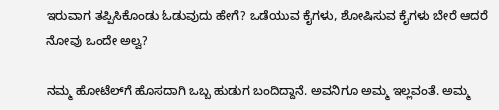ಇರುವಾಗ ತಪ್ಪಿಸಿಕೊಂಡು ಓಡುವುದು ಹೇಗೆ? ಒಡೆಯುವ ಕೈಗಳು, ಶೋಷಿಸುವ ಕೈಗಳು ಬೇರೆ ಆದರೆ ನೋವು ಒಂದೇ ಅಲ್ವ?

ನಮ್ಮ‌ ಹೋಟೆಲ್‌ಗೆ ಹೊಸದಾಗಿ ಒಬ್ಬ ಹುಡುಗ ಬಂದಿದ್ದಾನೆ. ಅವನಿಗೂ ಅಮ್ಮ ಇಲ್ಲವಂತೆ. ಅಮ್ಮ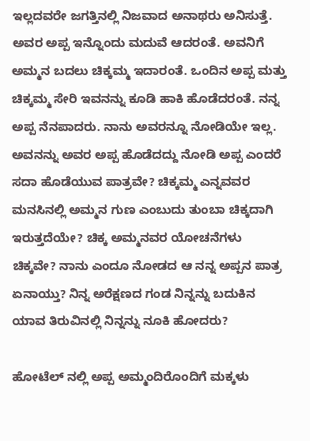ಇಲ್ಲದವರೇ ಜಗತ್ತಿನಲ್ಲಿ ನಿಜವಾದ ಅನಾಥರು ಅನಿಸುತ್ತೆ. ಅವರ ಅಪ್ಪ ಇನ್ನೊಂದು ಮದುವೆ ಆದರಂತೆ. ಅವನಿಗೆ ಅಮ್ಮನ ಬದಲು ಚಿಕ್ಕಮ್ಮ ಇದಾರಂತೆ. ಒಂದಿನ ಅಪ್ಪ ಮತ್ತು ಚಿಕ್ಕಮ್ಮ ಸೇರಿ ಇವನನ್ನು ಕೂಡಿ ಹಾಕಿ ಹೊಡೆದರಂತೆ. ನನ್ನ ಅಪ್ಪ ನೆನಪಾದರು. ನಾನು ಅವರನ್ನೂ ನೋಡಿಯೇ ಇಲ್ಲ. ಅವನನ್ನು ಅವರ ಅಪ್ಪ ಹೊಡೆದದ್ದು ನೋಡಿ ಅಪ್ಪ ಎಂದರೆ ಸದಾ ಹೊಡೆಯುವ ಪಾತ್ರವೇ? ಚಿಕ್ಕಮ್ಮ ಎನ್ನವವರ ಮನಸಿನಲ್ಲಿ ಅಮ್ಮನ ಗುಣ ಎಂಬುದು ತುಂಬಾ ಚಿಕ್ಕದಾಗಿ ಇರುತ್ತದೆಯೇ? ಚಿಕ್ಕ ಅಮ್ಮನವರ ಯೋಚನೆಗಳು ಚಿಕ್ಕವೇ? ನಾನು ಎಂದೂ ನೋಡದ ಆ ನನ್ನ ಅಪ್ಪನ ಪಾತ್ರ ಏನಾಯ್ತು? ನಿನ್ನ ಅರೆಕ್ಷಣದ ಗಂಡ ನಿನ್ನನ್ನು ಬದುಕಿನ ಯಾವ ತಿರುವಿನಲ್ಲಿ ನಿನ್ನನ್ನು ನೂಕಿ ಹೋದರು?

ಹೋಟೆಲ್ ನಲ್ಲಿ ಅಪ್ಪ ಅಮ್ಮಂದಿರೊಂದಿಗೆ ಮಕ್ಕಳು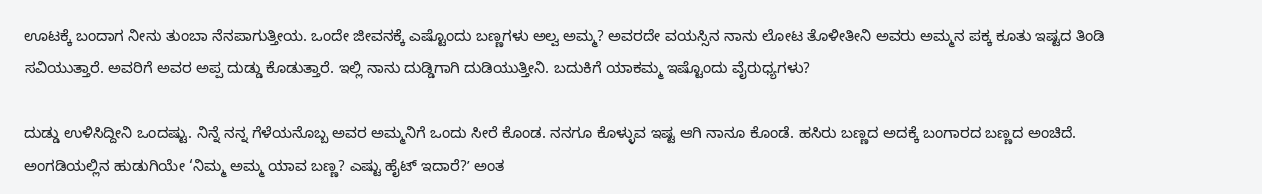ಊಟಕ್ಕೆ ಬಂದಾಗ ನೀನು ತುಂಬಾ ನೆನಪಾಗುತ್ತೀಯ. ಒಂದೇ ಜೀವನಕ್ಕೆ ಎಷ್ಟೊಂದು ಬಣ್ಣಗಳು ಅಲ್ವ ಅಮ್ಮ? ಅವರದೇ ವಯಸ್ಸಿನ ನಾನು ಲೋಟ ತೊಳೀತೀನಿ ಅವರು ಅಮ್ಮನ ಪಕ್ಕ ಕೂತು ಇಷ್ಟದ ತಿಂಡಿ ಸವಿಯುತ್ತಾರೆ. ಅವರಿಗೆ ಅವರ ಅಪ್ಪ ದುಡ್ಡು ಕೊಡುತ್ತಾರೆ. ಇಲ್ಲಿ ನಾನು ದುಡ್ಡಿಗಾಗಿ ದುಡಿಯುತ್ತೀನಿ. ಬದುಕಿಗೆ ಯಾಕಮ್ಮ ಇಷ್ಟೊಂದು ವೈರುಧ್ಯಗಳು?

ದುಡ್ಡು ಉಳಿಸಿದ್ದೀನಿ ಒಂದಷ್ಟು. ನಿನ್ನೆ ನನ್ನ ಗೆಳೆಯನೊಬ್ಬ ಅವರ ಅಮ್ಮನಿಗೆ ಒಂದು ಸೀರೆ ಕೊಂಡ. ನನಗೂ ಕೊಳ್ಳುವ ಇಷ್ಟ ಆಗಿ ನಾನೂ‌ ಕೊಂಡೆ. ಹಸಿರು ಬಣ್ಣದ ಅದಕ್ಕೆ ಬಂಗಾರದ ಬಣ್ಣದ ಅಂಚಿದೆ. ಅಂಗಡಿಯಲ್ಲಿನ ಹುಡುಗಿಯೇ ‘ನಿಮ್ಮ ಅಮ್ಮ ಯಾವ ಬಣ್ಣ? ಎಷ್ಟು ಹೈಟ್ ಇದಾರೆ?ʼ ಅಂತ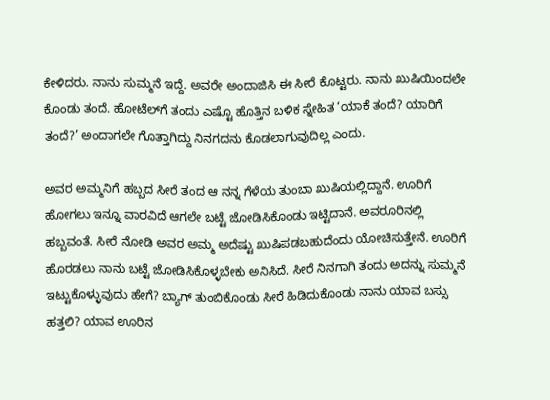ಕೇಳಿದರು. ನಾನು ಸುಮ್ಮನೆ ಇದ್ದೆ. ಅವರೇ ಅಂದಾಜಿಸಿ ಈ ಸೀರೆ ಕೊಟ್ಟರು. ನಾನು ಖುಷಿಯಿಂದಲೇ ಕೊಂಡು ತಂದೆ. ಹೋಟೆಲ್‌ಗೆ ತಂದು ಎಷ್ಟೊ ಹೊತ್ತಿನ ಬಳಿಕ ಸ್ನೇಹಿತ ‘ಯಾಕೆ ತಂದೆ? ಯಾರಿಗೆ ತಂದೆ?’ ಅಂದಾಗಲೇ ಗೊತ್ತಾಗಿದ್ದು ನಿನಗದನು ಕೊಡಲಾಗುವುದಿಲ್ಲ ಎಂದು.

ಅವರ ಅಮ್ಮನಿಗೆ ಹಬ್ಬದ ಸೀರೆ ತಂದ ಆ ನನ್ನ ಗೆಳೆಯ ತುಂಬಾ ಖುಷಿಯಲ್ಲಿದ್ದಾನೆ. ಊರಿಗೆ ಹೋಗಲು ಇನ್ನೂ ವಾರವಿದೆ ಆಗಲೇ ಬಟ್ಟೆ ಜೋಡಿಸಿಕೊಂಡು ಇಟ್ಟಿದಾನೆ. ಅವರೂರಿನಲ್ಲಿ ಹಬ್ಬವಂತೆ. ಸೀರೆ ನೋಡಿ ಅವರ ಅಮ್ಮ ಅದೆಷ್ಟು ಖುಷಿಪಡಬಹುದೆಂದು ಯೋಚಿಸುತ್ತೇನೆ. ಊರಿಗೆ ಹೊರಡಲು ನಾನು ಬಟ್ಟೆ ಜೋಡಿಸಿಕೊಳ್ಳಬೇಕು ಅನಿಸಿದೆ. ಸೀರೆ ನಿನಗಾಗಿ ತಂದು ಅದನ್ನು ಸುಮ್ಮನೆ ಇಟ್ಟುಕೊಳ್ಳುವುದು ಹೇಗೆ? ಬ್ಯಾಗ್ ತುಂಬಿಕೊಂಡು ಸೀರೆ ಹಿಡಿದುಕೊಂಡು ನಾನು ಯಾವ ಬಸ್ಸು ಹತ್ತಲಿ? ಯಾವ ಊರಿನ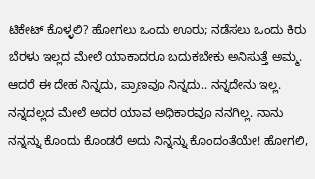ಟಿಕೇಟ್ ಕೊಳ್ಳಲಿ? ಹೋಗಲು ಒಂದು ಊರು; ನಡೆಸಲು ಒಂದು ಕಿರು ಬೆರಳು ಇಲ್ಲದ ಮೇಲೆ ಯಾಕಾದರೂ ಬದುಕಬೇಕು ಅನಿಸುತ್ತೆ ಅಮ್ಮ. ಆದರೆ ಈ ದೇಹ ನಿನ್ನದು, ಪ್ರಾಣವೂ ನಿನ್ನದು.. ನನ್ನದೇನು ಇಲ್ಲ. ನನ್ನದಲ್ಲದ ಮೇಲೆ ಅದರ ಯಾವ ಅಧಿಕಾರವೂ ನನಗಿಲ್ಲ. ನಾನು ನನ್ನನ್ನು ಕೊಂದು ಕೊಂಡರೆ ಅದು ನಿನ್ನನ್ನು ಕೊಂದಂತೆಯೇ! ಹೋಗಲಿ,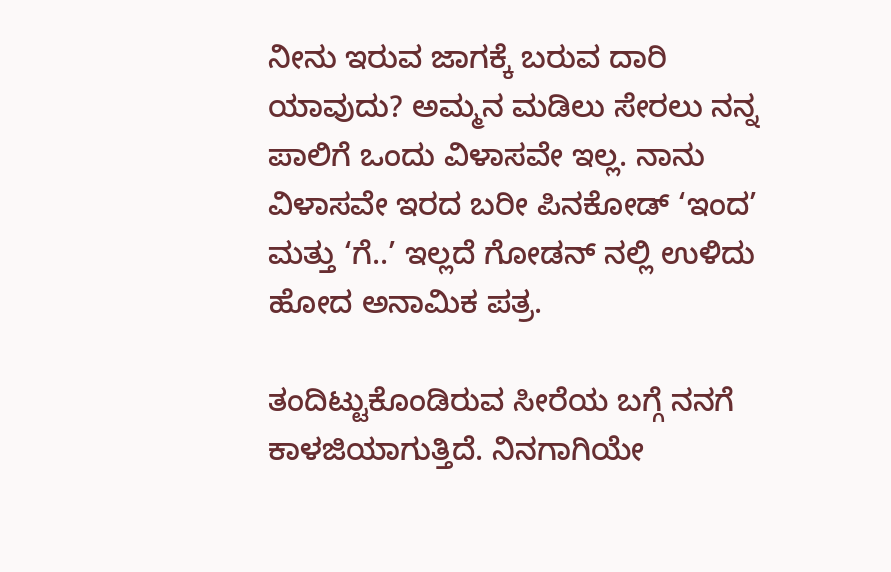ನೀನು ಇರುವ ಜಾಗಕ್ಕೆ ಬರುವ ದಾರಿ ಯಾವುದು? ಅಮ್ಮನ ಮಡಿಲು ಸೇರಲು ನನ್ನ ಪಾಲಿಗೆ ಒಂದು ವಿಳಾಸವೇ ಇಲ್ಲ. ನಾನು ವಿಳಾಸವೇ ಇರದ ಬರೀ ಪಿನಕೋಡ್ ‘ಇಂದ’ ಮತ್ತು ‘ಗೆ..’ ಇಲ್ಲದೆ ಗೋಡನ್ ನಲ್ಲಿ ಉಳಿದು ಹೋದ ಅನಾಮಿಕ ಪತ್ರ.

ತಂದಿಟ್ಟುಕೊಂಡಿರುವ ಸೀರೆಯ ಬಗ್ಗೆ ನನಗೆ ಕಾಳಜಿಯಾಗುತ್ತಿದೆ. ನಿನಗಾಗಿಯೇ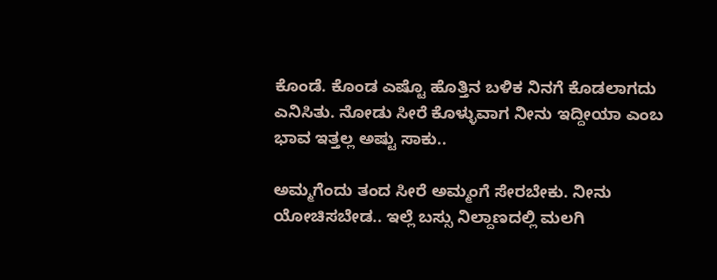ಕೊಂಡೆ. ಕೊಂಡ ಎಷ್ಟೊ ಹೊತ್ತಿನ ಬಳಿಕ ನಿನಗೆ ಕೊಡಲಾಗದು ಎನಿಸಿತು. ನೋಡು ಸೀರೆ ಕೊಳ್ಳುವಾಗ ನೀನು ಇದ್ದೀಯಾ ಎಂಬ ಭಾವ ಇತ್ತಲ್ಲ ಅಷ್ಟು ಸಾಕು..

ಅಮ್ಮಗೆಂದು ತಂದ ಸೀರೆ ಅಮ್ಮಂಗೆ ಸೇರಬೇಕು. ನೀನು ಯೋಚಿಸಬೇಡ.. ಇಲ್ಲೆ ಬಸ್ಸು ನಿಲ್ದಾಣದಲ್ಲಿ ಮಲಗಿ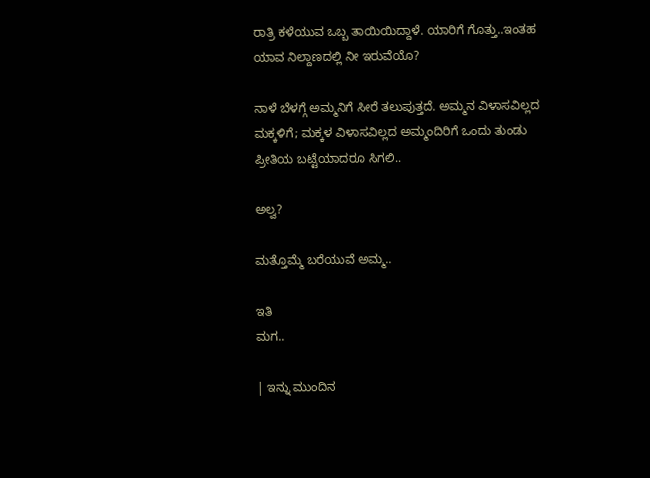ರಾತ್ರಿ ಕಳೆಯುವ ಒಬ್ಬ ತಾಯಿಯಿದ್ದಾಳೆ. ಯಾರಿಗೆ ಗೊತ್ತು..ಇಂತಹ ಯಾವ ನಿಲ್ದಾಣದಲ್ಲಿ ನೀ ಇರುವೆಯೊ?

ನಾಳೆ ಬೆಳಗ್ಗೆ ಅಮ್ಮನಿಗೆ ಸೀರೆ ತಲುಪುತ್ತದೆ. ಅಮ್ಮನ ವಿಳಾಸವಿಲ್ಲದ ಮಕ್ಕಳಿಗೆ; ಮಕ್ಕಳ ವಿಳಾಸವಿಲ್ಲದ ಅಮ್ಮಂದಿರಿಗೆ ಒಂದು ತುಂಡು ಪ್ರೀತಿಯ ಬಟ್ಟೆಯಾದರೂ ಸಿಗಲಿ..

ಅಲ್ವ?

ಮತ್ತೊಮ್ಮೆ ಬರೆಯುವೆ ಅಮ್ಮ..

ಇತಿ
ಮಗ..

| ಇನ್ನು ಮುಂದಿನ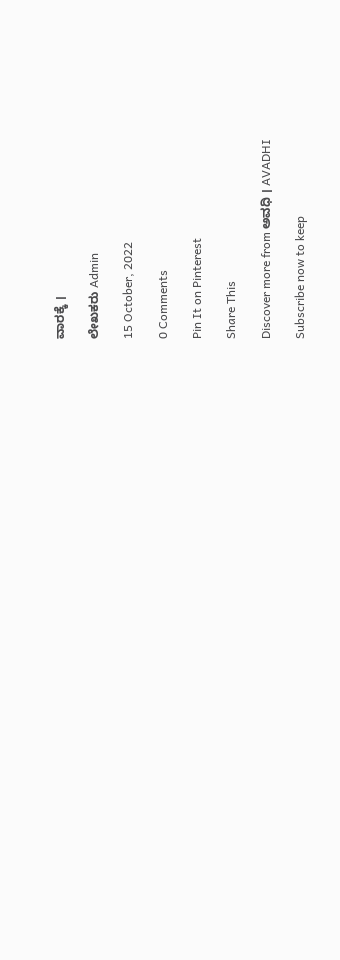ವಾರಕ್ಕೆ ।

ಲೇಖಕರು Admin

15 October, 2022

0 Comments

Pin It on Pinterest

Share This

Discover more from ಅವಧಿ । AVADHI

Subscribe now to keep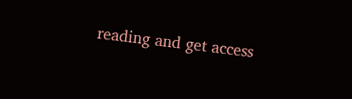reading and get access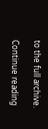to the full archive.

Continue reading